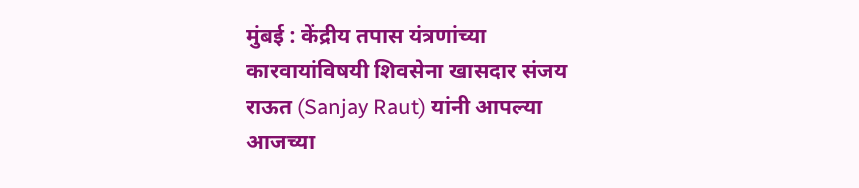मुंबई : केंद्रीय तपास यंत्रणांच्या कारवायांविषयी शिवसेना खासदार संजय राऊत (Sanjay Raut) यांनी आपल्या आजच्या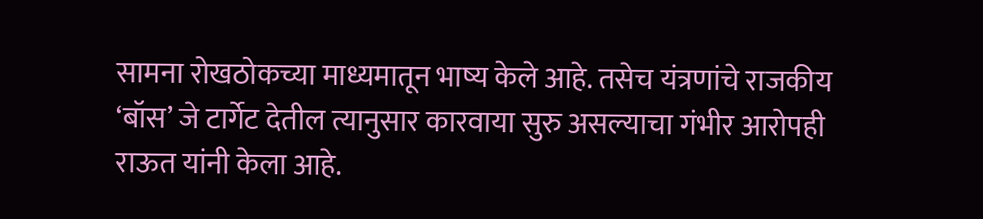सामना रोखठोकच्या माध्यमातून भाष्य केले आहे. तसेच यंत्रणांचे राजकीय ‘बॉस’ जे टार्गेट देतील त्यानुसार कारवाया सुरु असल्याचा गंभीर आरोपही राऊत यांनी केला आहे.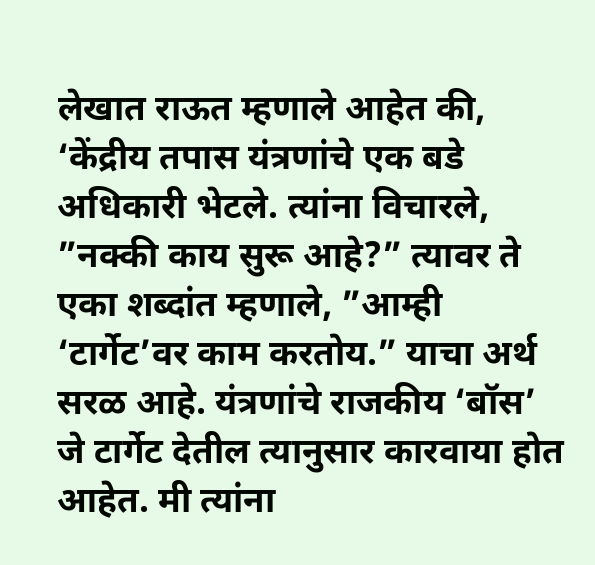लेखात राऊत म्हणाले आहेत की, ‘केंद्रीय तपास यंत्रणांचे एक बडे अधिकारी भेटले. त्यांना विचारले, ”नक्की काय सुरू आहे?” त्यावर ते एका शब्दांत म्हणाले, ”आम्ही ‘टार्गेट’वर काम करतोय.” याचा अर्थ सरळ आहे. यंत्रणांचे राजकीय ‘बॉस’ जे टार्गेट देतील त्यानुसार कारवाया होत आहेत. मी त्यांना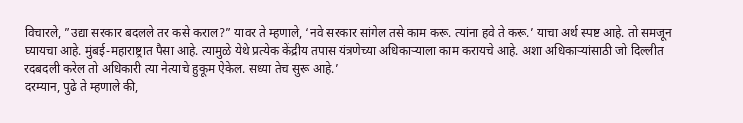विचारले, ”उद्या सरकार बदलले तर कसे कराल?” यावर ते म्हणाले, ‘नवे सरकार सांगेल तसे काम करू. त्यांना हवे ते करू.’ याचा अर्थ स्पष्ट आहे. तो समजून घ्यायचा आहे. मुंबई-महाराष्ट्रात पैसा आहे. त्यामुळे येथे प्रत्येक केंद्रीय तपास यंत्रणेच्या अधिकाऱ्याला काम करायचे आहे. अशा अधिकाऱ्यांसाठी जो दिल्लीत रदबदली करेल तो अधिकारी त्या नेत्याचे हुकूम ऐकेल. सध्या तेच सुरू आहे.’
दरम्यान, पुढे ते म्हणाले की,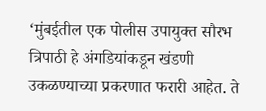‘मुंबईतील एक पोलीस उपायुक्त सौरभ त्रिपाठी हे अंगडियांकडून खंडणी उकळण्याच्या प्रकरणात फरारी आहेत. ते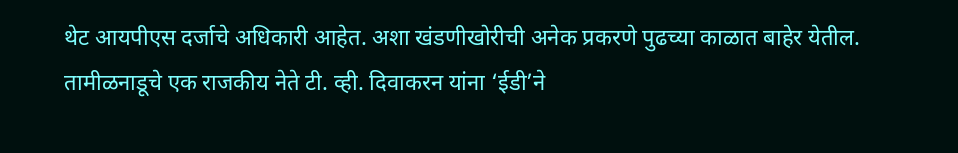थेट आयपीएस दर्जाचे अधिकारी आहेत. अशा खंडणीखोरीची अनेक प्रकरणे पुढच्या काळात बाहेर येतील. तामीळनाडूचे एक राजकीय नेते टी. व्ही. दिवाकरन यांना ‘ईडी’ने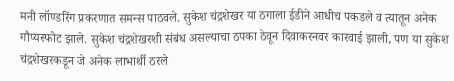मनी लॉण्डरिंग प्रकरणात समन्स पाठवले. सुकेश चंद्रशेखर या ठगाला ईडीने आधीच पकडले व त्यातून अनेक गौप्यस्फोट झाले. सुकेश चंद्रशेखरशी संबंध असल्याचा ठपका ठेवून दिवाकरनवर कारवाई झाली, पण या सुकेश चंद्रशेखरकडून जे अनेक लाभार्थी ठरले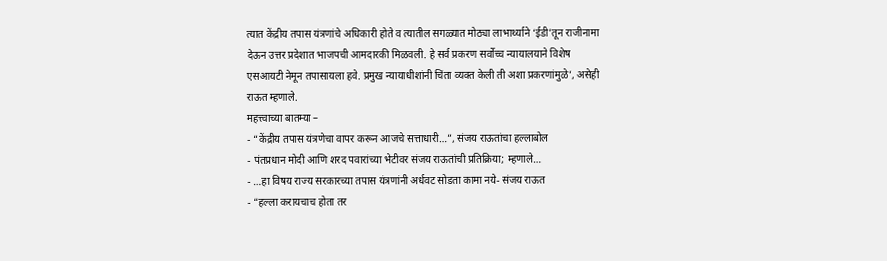त्यात केंद्रीय तपास यंत्रणांचे अधिकारी होते व त्यातील सगळ्यात मोठ्या लाभार्थ्याने ‘ईडी’तून राजीनामा देऊन उत्तर प्रदेशात भाजपची आमदारकी मिळवली. हे सर्व प्रकरण सर्वोच्च न्यायालयाने विशेष एसआयटी नेमून तपासायला हवे. प्रमुख न्यायाधीशांनी चिंता व्यक्त केली ती अशा प्रकरणांमुळे’, असेही राऊत म्हणाले.
महत्त्वाच्या बातम्या –
- “केंद्रीय तपास यंत्रणेचा वापर करून आजचे सत्ताधारी…”, संजय राऊतांचा हल्लाबोल
- पंतप्रधान मोदी आणि शरद पवारांच्या भेटीवर संजय राऊतांची प्रतिक्रिया; म्हणाले…
- …हा विषय राज्य सरकारच्या तपास यंत्रणांनी अर्धवट सोडता कामा नये- संजय राऊत
- “हल्ला करायचाच होता तर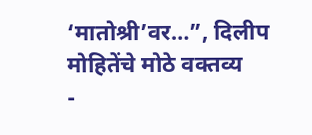‘मातोश्री’वर…”, दिलीप मोहितेंचे मोठे वक्तव्य
-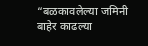“बळकावलेल्या जमिनी बाहेर काढल्या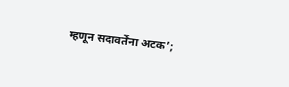म्हणून सदावर्तेंना अटक’;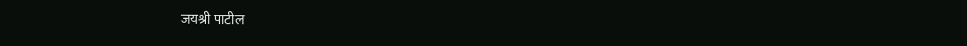जयश्री पाटील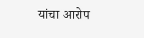यांचा आरोप